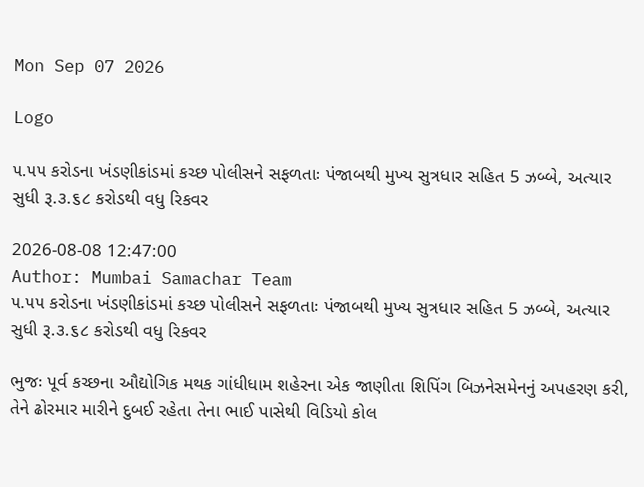Mon Sep 07 2026

Logo

૫.૫૫ કરોડના ખંડણીકાંડમાં કચ્છ પોલીસને સફળતાઃ પંજાબથી મુખ્ય સુત્રધાર સહિત 5 ઝબ્બે, અત્યાર સુધી રૂ.૩.૬૮ કરોડથી વધુ રિકવર

2026-08-08 12:47:00
Author: Mumbai Samachar Team
૫.૫૫ કરોડના ખંડણીકાંડમાં કચ્છ પોલીસને સફળતાઃ પંજાબથી મુખ્ય સુત્રધાર સહિત 5 ઝબ્બે, અત્યાર સુધી રૂ.૩.૬૮ કરોડથી વધુ રિકવર

ભુજઃ પૂર્વ કચ્છના ઔદ્યોગિક મથક ગાંધીધામ શહેરના એક જાણીતા શિપિંગ બિઝનેસમેનનું અપહરણ કરી, તેને ઢોરમાર મારીને દુબઈ રહેતા તેના ભાઈ પાસેથી વિડિયો કોલ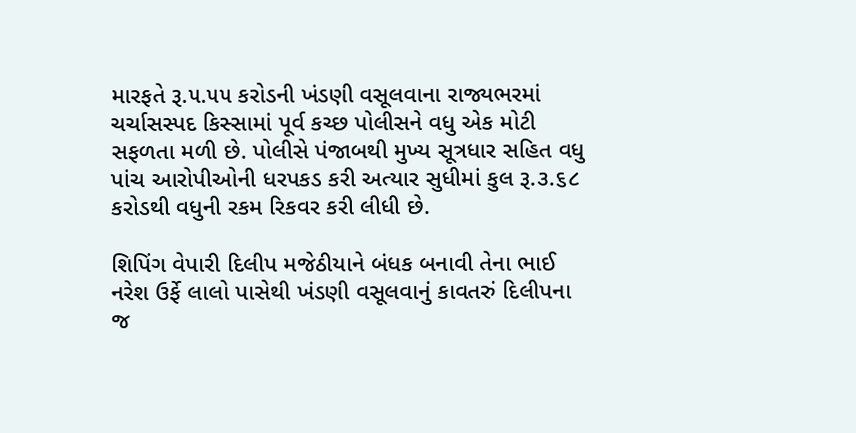મારફતે રૂ.૫.૫૫ કરોડની ખંડણી વસૂલવાના રાજ્યભરમાં ચર્ચાસસ્પદ કિસ્સામાં પૂર્વ કચ્છ પોલીસને વધુ એક મોટી સફળતા મળી છે. પોલીસે પંજાબથી મુખ્ય સૂત્રધાર સહિત વધુ પાંચ આરોપીઓની ધરપકડ કરી અત્યાર સુધીમાં કુલ રૂ.૩.૬૮ કરોડથી વધુની રકમ રિકવર કરી લીધી છે.

શિપિંગ વેપારી દિલીપ મજેઠીયાને બંધક બનાવી તેના ભાઈ નરેશ ઉર્ફે લાલો પાસેથી ખંડણી વસૂલવાનું કાવતરું દિલીપના જ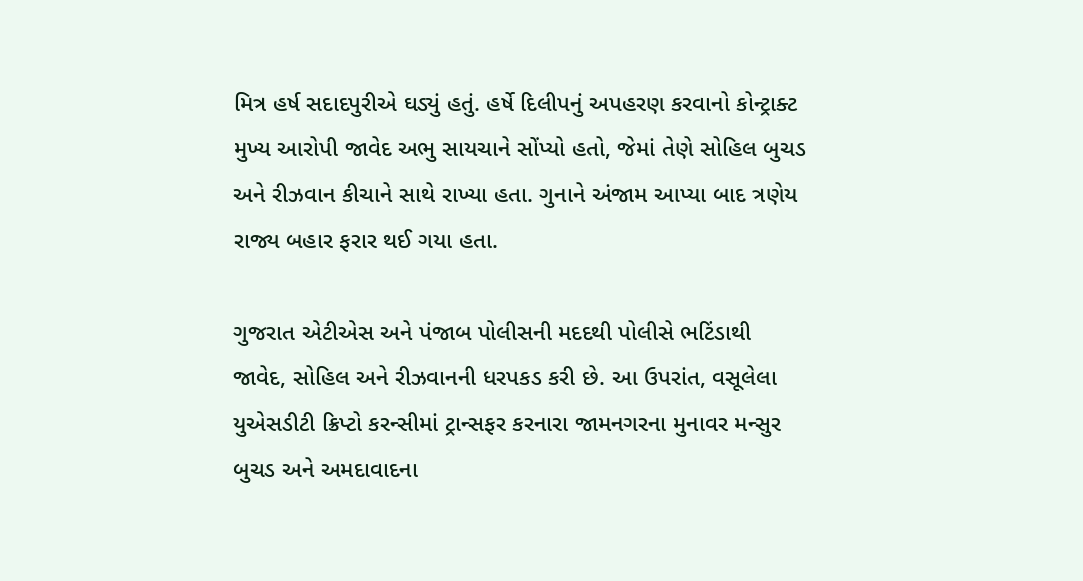મિત્ર હર્ષ સદાદપુરીએ ઘડ્યું હતું. હર્ષે દિલીપનું અપહરણ કરવાનો કોન્ટ્રાક્ટ મુખ્ય આરોપી જાવેદ અભુ સાયચાને સોંપ્યો હતો, જેમાં તેણે સોહિલ બુચડ અને રીઝવાન કીચાને સાથે રાખ્યા હતા. ગુનાને અંજામ આપ્યા બાદ ત્રણેય રાજ્ય બહાર ફરાર થઈ ગયા હતા.

ગુજરાત એટીએસ અને પંજાબ પોલીસની મદદથી પોલીસે ભટિંડાથી જાવેદ, સોહિલ અને રીઝવાનની ધરપકડ કરી છે. આ ઉપરાંત, વસૂલેલા યુએસડીટી ક્રિપ્ટો કરન્સીમાં ટ્રાન્સફર કરનારા જામનગરના મુનાવર મન્સુર બુચડ અને અમદાવાદના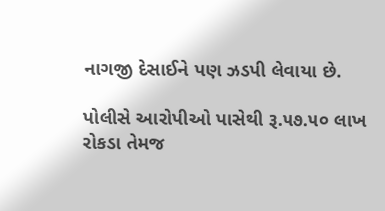નાગજી દેસાઈને પણ ઝડપી લેવાયા છે.

પોલીસે આરોપીઓ પાસેથી રૂ.૫૭.૫૦ લાખ રોકડા તેમજ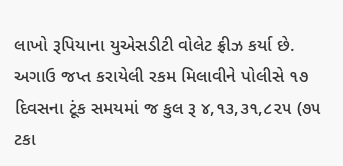લાખો રૂપિયાના યુએસડીટી વોલેટ ફ્રીઝ કર્યા છે. અગાઉ જપ્ત કરાયેલી રકમ મિલાવીને પોલીસે ૧૭ દિવસના ટૂંક સમયમાં જ કુલ રૂ ૪,૧૩,૩૧,૮૨૫ (૭૫ ટકા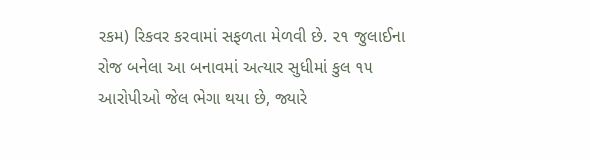રકમ) રિકવર કરવામાં સફળતા મેળવી છે. ૨૧ જુલાઈના રોજ બનેલા આ બનાવમાં અત્યાર સુધીમાં કુલ ૧૫ આરોપીઓ જેલ ભેગા થયા છે, જ્યારે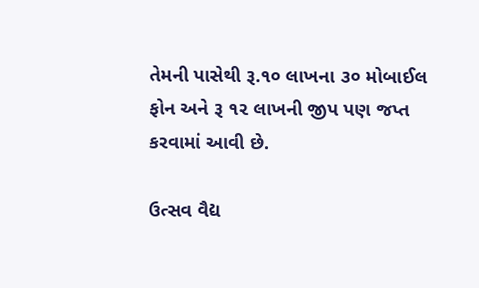તેમની પાસેથી રૂ.૧૦ લાખના ૩૦ મોબાઈલ ફોન અને રૂ ૧૨ લાખની જીપ પણ જપ્ત કરવામાં આવી છે.

ઉત્સવ વૈદ્ય